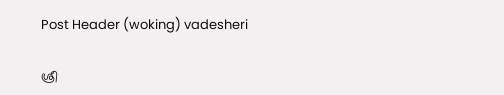Post Header (woking) vadesheri

ശ്രീ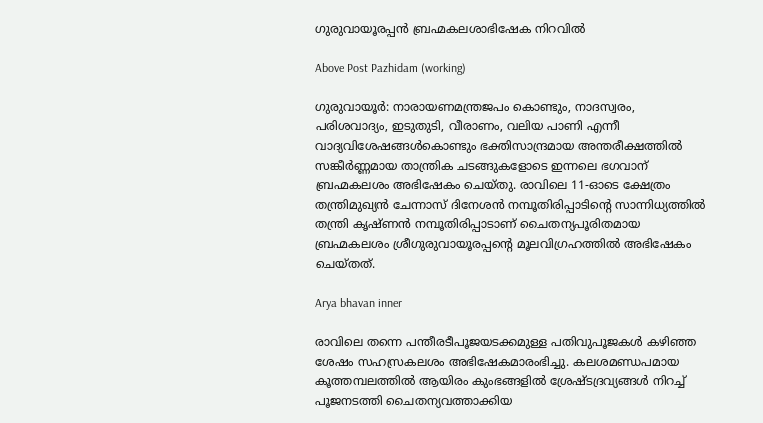ഗുരുവായൂരപ്പൻ ബ്രഹ്മകലശാഭിഷേക നിറവില്‍

Above Post Pazhidam (working)

ഗുരുവായൂര്‍: നാരായണമന്ത്രജപം കൊണ്ടും, നാദസ്വരം, പരിശവാദ്യം, ഇടുതുടി, വീരാണം, വലിയ പാണി എന്നീ വാദ്യവിശേഷങ്ങള്‍കൊണ്ടും ഭക്തിസാന്ദ്രമായ അന്തരീക്ഷത്തില്‍ സങ്കീര്‍ണ്ണമായ താന്ത്രിക ചടങ്ങുകളോടെ ഇന്നലെ ഭഗവാന് ബ്രഹ്മകലശം അഭിഷേകം ചെയ്തു. രാവിലെ 11-ഓടെ ക്ഷേത്രം തന്ത്രിമുഖ്യന്‍ ചേന്നാസ് ദിനേശന്‍ നമ്പൂതിരിപ്പാടിന്റെ സാന്നിധ്യത്തില്‍ തന്ത്രി കൃഷ്ണന്‍ നമ്പൂതിരിപ്പാടാണ് ചൈതന്യപൂരിതമായ ബ്രഹ്മകലശം ശ്രീഗുരുവായൂരപ്പന്റെ മൂലവിഗ്രഹത്തില്‍ അഭിഷേകം ചെയ്തത്.

Arya bhavan inner

രാവിലെ തന്നെ പന്തീരടീപൂജയടക്കമുള്ള പതിവുപൂജകള്‍ കഴിഞ്ഞ ശേഷം സഹസ്രകലശം അഭിഷേകമാരംഭിച്ചു. കലശമണ്ഡപമായ കൂത്തമ്പലത്തില്‍ ആയിരം കുംഭങ്ങളില്‍ ശ്രേഷ്ടദ്രവ്യങ്ങള്‍ നിറച്ച് പൂജനടത്തി ചൈതന്യവത്താക്കിയ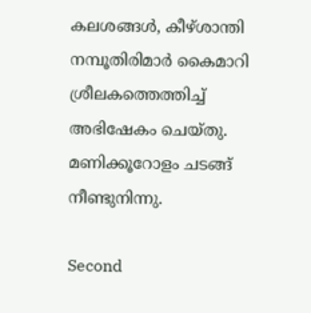കലശങ്ങള്‍, കീഴ്ശാന്തി നമ്പൂതിരിമാര്‍ കൈമാറി ശ്രീലകത്തെത്തിച്ച് അഭിഷേകം ചെയ്തു. മണിക്കൂറോളം ചടങ്ങ് നീണ്ടുനിന്നു.

Second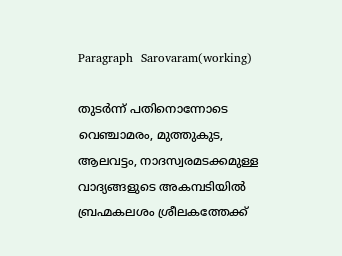Paragraph  Sarovaram(working)

തുടര്‍ന്ന് പതിനൊന്നോടെ വെഞ്ചാമരം, മുത്തുകുട, ആലവട്ടം, നാദസ്വരമടക്കമുള്ള വാദ്യങ്ങളുടെ അകമ്പടിയില്‍ ബ്രഹ്മകലശം ശ്രീലകത്തേക്ക്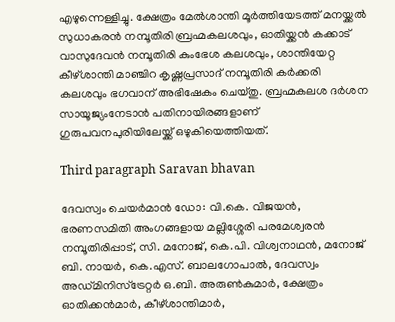എഴുന്നെള്ളിച്ചു. ക്ഷേത്രം മേല്‍ശാന്തി മൂര്‍ത്തിയേടത്ത് മനയ്ക്കല്‍ സുധാകരന്‍ നമ്പൂതിരി ബ്രഹ്മകലശവും, ഓതിയ്ക്കന്‍ കക്കാട് വാസുദേവന്‍ നമ്പൂതിരി കുംഭേശ കലശവും, ശാന്തിയേറ്റ കീഴ്ശാന്തി മാഞ്ചിറ കൃഷ്ണപ്രസാദ് നമ്പൂതിരി കര്‍ക്കരി കലശവും ഭഗവാന് അഭിഷേകം ചെയ്തു. ബ്രഹ്മകലശ ദര്‍ശന സായൂജ്യംനേടാന്‍ പതിനായിരങ്ങളാണ് ഗുരുപവനപുരിയിലേയ്ക്ക് ഒഴുകിയെത്തിയത്.

Third paragraph Saravan bhavan

ദേവസ്വം ചെയര്‍മാന്‍ ഡോ: വി.കെ. വിജയന്‍, ഭരണസമിതി അംഗങ്ങളായ മല്ലിശ്ശേരി പരമേശ്വരന്‍ നമ്പൂതിരിപ്പാട്, സി. മനോജ്, കെ.പി. വിശ്വനാഥന്‍, മനോജ് ബി. നായര്‍, കെ.എസ്. ബാലഗോപാല്‍, ദേവസ്വം അഡ്മിനിസ്‌ട്രേറ്റര്‍ ഒ.ബി. അരുണ്‍കുമാര്‍, ക്ഷേത്രം ഓതിക്കന്‍മാര്‍, കീഴ്ശാന്തിമാര്‍,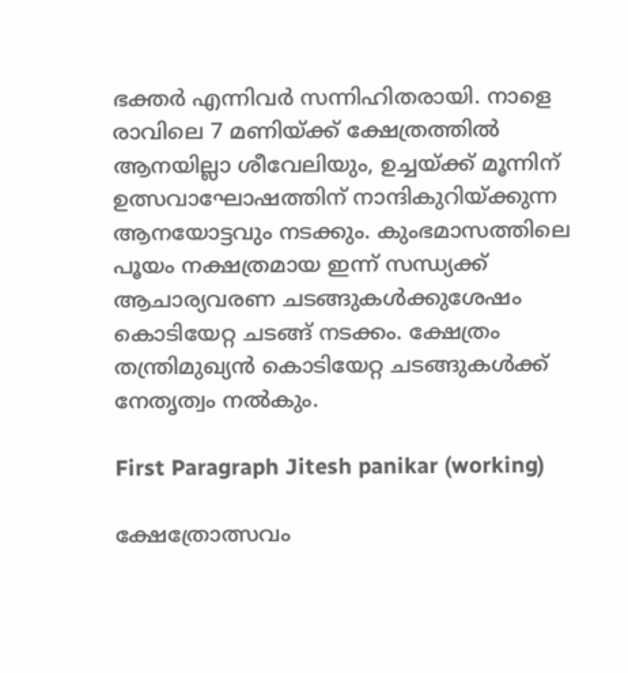ഭക്തര്‍ എന്നിവര്‍ സന്നിഹിതരായി. നാളെ രാവിലെ 7 മണിയ്ക്ക് ക്ഷേത്രത്തില്‍ ആനയില്ലാ ശീവേലിയും, ഉച്ചയ്ക്ക് മൂന്നിന് ഉത്സവാഘോഷത്തിന് നാന്ദികുറിയ്ക്കുന്ന ആനയോട്ടവും നടക്കും. കുംഭമാസത്തിലെ പൂയം നക്ഷത്രമായ ഇന്ന് സന്ധ്യക്ക് ആചാര്യവരണ ചടങ്ങുകള്‍ക്കുശേഷം കൊടിയേറ്റ ചടങ്ങ് നടക്കം. ക്ഷേത്രം തന്ത്രിമുഖ്യന്‍ കൊടിയേറ്റ ചടങ്ങുകള്‍ക്ക് നേതൃത്വം നല്‍കും.

First Paragraph Jitesh panikar (working)

ക്ഷേത്രോത്സവം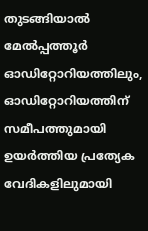തുടങ്ങിയാല്‍ മേല്‍പ്പത്തൂര്‍ ഓഡിറ്റോറിയത്തിലും, ഓഡിറ്റോറിയത്തിന് സമീപത്തുമായി ഉയര്‍ത്തിയ പ്രത്യേക വേദികളിലുമായി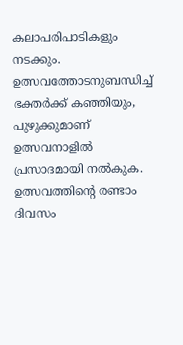കലാപരിപാടികളും നടക്കും. ഉത്സവത്തോടനുബന്ധിച്ച് ഭക്തര്‍ക്ക് കഞ്ഞിയും, പുഴുക്കുമാണ് ഉത്സവനാളില്‍ പ്രസാദമായി നല്‍കുക. ഉത്സവത്തിന്റെ രണ്ടാം ദിവസം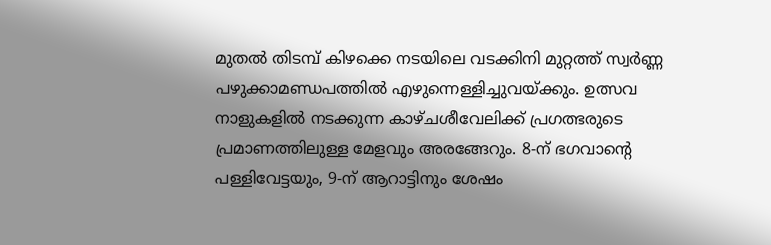മുതല്‍ തിടമ്പ് കിഴക്കെ നടയിലെ വടക്കിനി മുറ്റത്ത് സ്വര്‍ണ്ണ പഴുക്കാമണ്ഡപത്തില്‍ എഴുന്നെള്ളിച്ചുവയ്ക്കും. ഉത്സവ നാളുകളില്‍ നടക്കുന്ന കാഴ്ചശീവേലിക്ക് പ്രഗത്ഭരുടെ പ്രമാണത്തിലുള്ള മേളവും അരങ്ങേറും. 8-ന് ഭഗവാന്റെ പള്ളിവേട്ടയും, 9-ന് ആറാട്ടിനും ശേഷം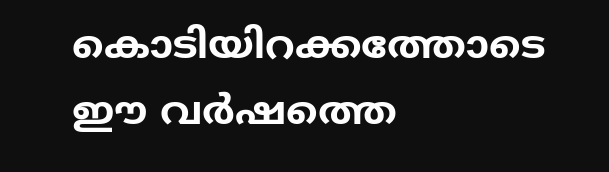കൊടിയിറക്കത്തോടെ ഈ വര്‍ഷത്തെ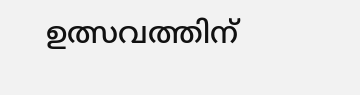ഉത്സവത്തിന്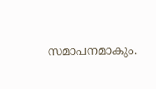സമാപനമാകും.